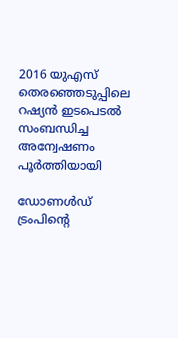2016 യുഎസ് തെരഞ്ഞെടുപ്പിലെ റഷ്യന്‍ ഇടപെടല്‍ സംബന്ധിച്ച അന്വേഷണം പൂര്‍ത്തിയായി

ഡോണള്‍ഡ് ട്രംപിന്റെ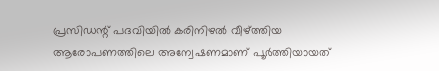പ്രസിഡന്റ് പദവിയില്‍ കരിനിഴല്‍ വീഴ്ത്തിയ ആരോപണത്തിലെ അന്വേഷണമാണ് പൂര്‍ത്തിയായത്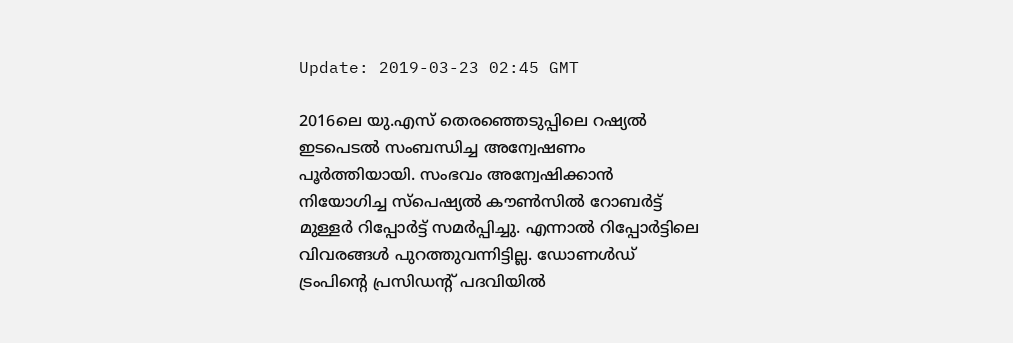Update: 2019-03-23 02:45 GMT

2016ലെ യു.എസ് തെരഞ്ഞെടുപ്പിലെ റഷ്യല്‍ ഇടപെടല്‍ സംബന്ധിച്ച അന്വേഷണം പൂര്‍ത്തിയായി. സംഭവം അന്വേഷിക്കാന്‍ നിയോഗിച്ച സ്പെഷ്യല്‍ കൗണ്‍സില്‍ റോബര്‍ട്ട് മുള്ളര്‍ റിപ്പോര്‍ട്ട് സമര്‍പ്പിച്ചു. എന്നാല്‍ റിപ്പോര്‍ട്ടിലെ വിവരങ്ങള്‍ പുറത്തുവന്നിട്ടില്ല. ഡോണള്‍ഡ് ട്രംപിന്റെ പ്രസിഡന്റ് പദവിയില്‍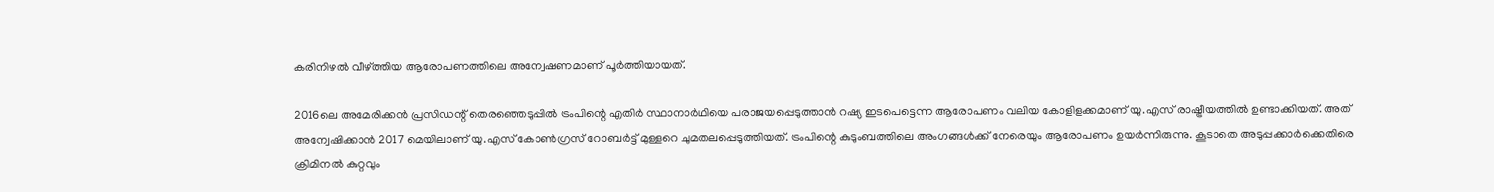കരിനിഴല്‍ വീഴ്ത്തിയ ആരോപണത്തിലെ അന്വേഷണമാണ് പൂര്‍ത്തിയായത്.

2016ലെ അമേരിക്കന്‍ പ്രസിഡന്റ് തെരഞ്ഞെടുപ്പില്‍ ട്രംപിന്റെ എതിര്‍ സ്ഥാനാര്‍ഥിയെ പരാജയപ്പെടുത്താന്‍ റഷ്യ ഇടപെട്ടെന്ന ആരോപണം വലിയ കോളിളക്കമാണ് യു.എസ് രാഷ്ട്രീയത്തില്‍ ഉണ്ടാക്കിയത്. അത് അന്വേഷിക്കാന്‍ 2017 മെയിലാണ് യു.എസ് കോണ്‍ഗ്രസ് റോബര്‍ട്ട് മുള്ളറെ ചുമതലപ്പെടുത്തിയത്. ട്രംപിന്റെ കുടുംബത്തിലെ അംഗങ്ങള്‍ക്ക് നേരെയും ആരോപണം ഉയര്‍ന്നിരുന്നു. കൂടാതെ അടുപ്പക്കാര്‍ക്കെതിരെ ക്രിമിനല്‍ കുറ്റവും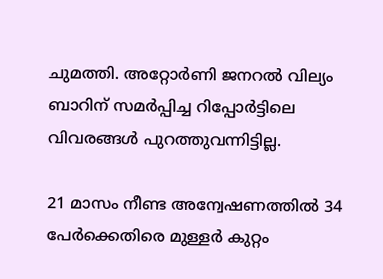ചുമത്തി. അറ്റോര്‍ണി ജനറല്‍ വില്യം ബാറിന് സമര്‍പ്പിച്ച റിപ്പോര്‍ട്ടിലെ വിവരങ്ങള്‍ പുറത്തുവന്നിട്ടില്ല.

21 മാസം നീണ്ട അന്വേഷണത്തില്‍ 34 പേര്‍ക്കെതിരെ മുള്ളര്‍ കുറ്റം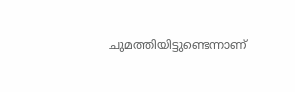ചുമത്തിയിട്ടുണ്ടെന്നാണ്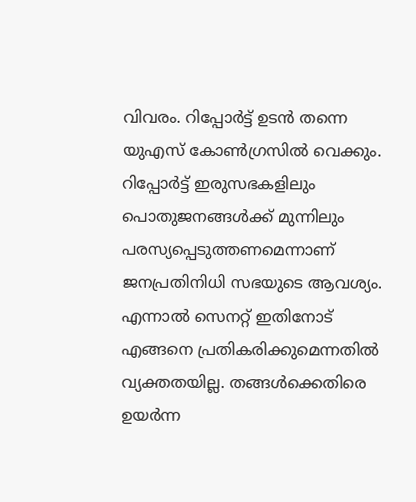വിവരം. റിപ്പോര്‍ട്ട് ഉടന്‍ തന്നെ യുഎസ് കോണ്‍ഗ്രസില്‍ വെക്കും. റിപ്പോര്‍ട്ട് ഇരുസഭകളിലും പൊതുജനങ്ങള്‍ക്ക് മുന്നിലും പരസ്യപ്പെടുത്തണമെന്നാണ് ജനപ്രതിനിധി സഭയുടെ ആവശ്യം. എന്നാല്‍ സെനറ്റ് ഇതിനോട് എങ്ങനെ പ്രതികരിക്കുമെന്നതില്‍ വ്യക്തതയില്ല. തങ്ങള്‍ക്കെതിരെ ഉയര്‍ന്ന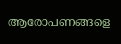ആരോപണങ്ങളെ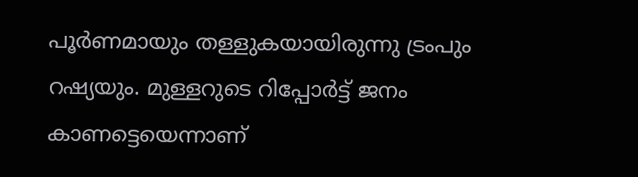പൂര്‍ണമായും തള്ളുകയായിരുന്നു ട്രംപും റഷ്യയും. മുള്ളറുടെ റിപ്പോര്‍ട്ട് ജനം കാണട്ടെയെന്നാണ്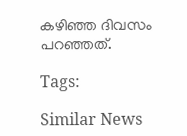കഴിഞ്ഞ ദിവസം പറഞ്ഞത്.

Tags:

Similar News